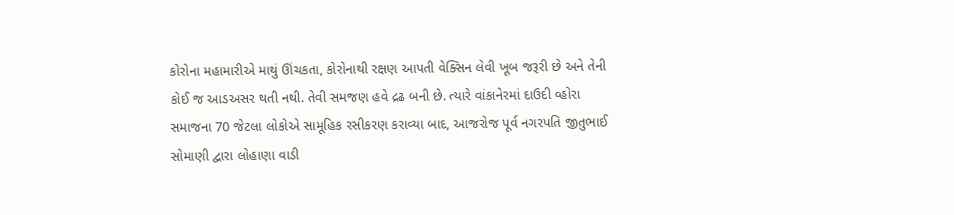કોરોના મહામારીએ માથું ઊંચકતા, કોરોનાથી રક્ષણ આપતી વેક્સિન લેવી ખૂબ જરૂરી છે અને તેની કોઈ જ આડઅસર થતી નથી. તેવી સમજણ હવે દ્રઢ બની છે. ત્યારે વાંકાનેરમાં દાઉદી વ્હોરા સમાજના 70 જેટલા લોકોએ સામૂહિક રસીકરણ કરાવ્યા બાદ, આજરોજ પૂર્વ નગરપતિ જીતુભાઈ સોમાણી દ્વારા લોહાણા વાડી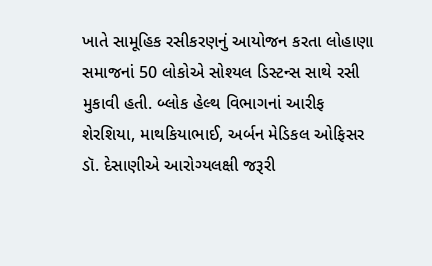ખાતે સામૂહિક રસીકરણનું આયોજન કરતા લોહાણા સમાજનાં 50 લોકોએ સોશ્યલ ડિસ્ટન્સ સાથે રસી મુકાવી હતી. બ્લોક હેલ્થ વિભાગનાં આરીફ શેરશિયા, માથકિયાભાઈ, અર્બન મેડિકલ ઓફિસર ડૉ. દેસાણીએ આરોગ્યલક્ષી જરૂરી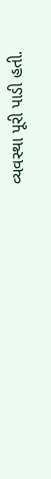વ્યવસ્થા પૂરી પાડી હતી.